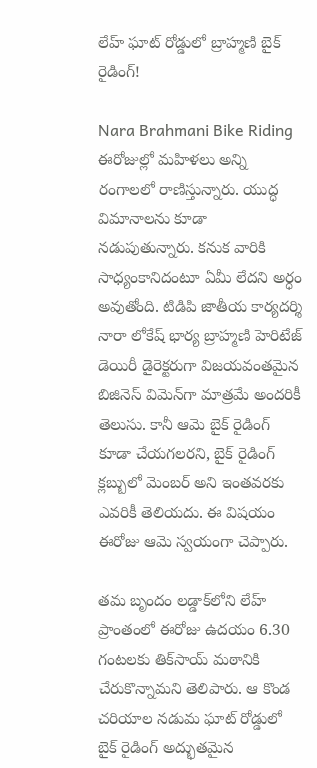లేహ్ ఘాట్ రోడ్డులో బ్రాహ్మణి బైక్‌ రైడింగ్!

Nara Brahmani Bike Riding ఈరోజుల్లో మహిళలు అన్ని రంగాలలో రాణిస్తున్నారు. యుద్ధ విమానాలను కూడా నడుపుతున్నారు. కనుక వారికి సాధ్యంకానిదంటూ ఏమీ లేదని అర్ధం అవుతోంది. టిడిపి జాతీయ కార్యదర్శి నారా లోకేష్‌ భార్య బ్రాహ్మణి హెరిటేజ్ డెయిరీ డైరెక్టరుగా విజయవంతమైన బిజినెస్ విమెన్‌గా మాత్రమే అందరికీ తెలుసు. కానీ ఆమె బైక్‌ రైడింగ్ కూడా చేయగలరని, బైక్‌ రైడింగ్ క్లబ్బులో మెంబర్ అని ఇంతవరకు ఎవరికీ తెలియదు. ఈ విషయం ఈరోజు ఆమె స్వయంగా చెప్పారు.

తమ బృందం లడ్డాక్‌లోని లేహ్ ప్రాంతంలో ఈరోజు ఉదయం 6.30 గంటలకు తిక్‌సాయ్ మఠానికి చేరుకొన్నామని తెలిపారు. ఆ కొండ చరియాల నడుమ ఘాట్ రోడ్డులో బైక్‌ రైడింగ్ అద్భుతమైన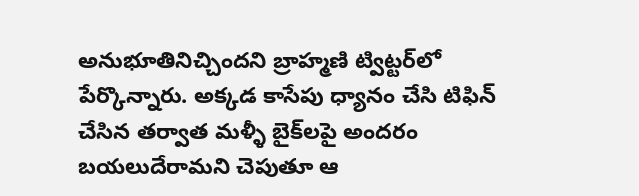అనుభూతినిచ్చిందని బ్రాహ్మణి ట్విట్టర్‌లో పేర్కొన్నారు. అక్కడ కాసేపు ధ్యానం చేసి టిఫిన్ చేసిన తర్వాత మళ్ళీ బైక్‌లపై అందరం బయలుదేరామని చెపుతూ ఆ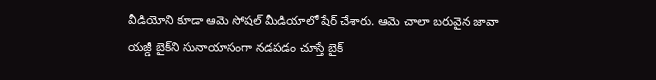వీడియోని కూడా ఆమె సోషల్ మీడియాలో షేర్ చేశారు. ఆమె చాలా బరువైన జావా యజ్డీ బైక్‌ని సునాయాసంగా నడపడం చూస్తే బైక్‌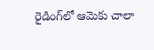రైడింగ్‌లో ఆమెకు చాలా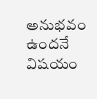అనుభవం ఉందనే విషయం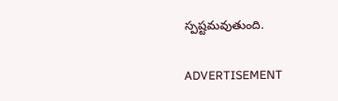స్పష్టమవుతుంది.

ADVERTISEMENT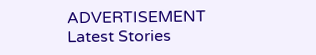ADVERTISEMENT
Latest Stories